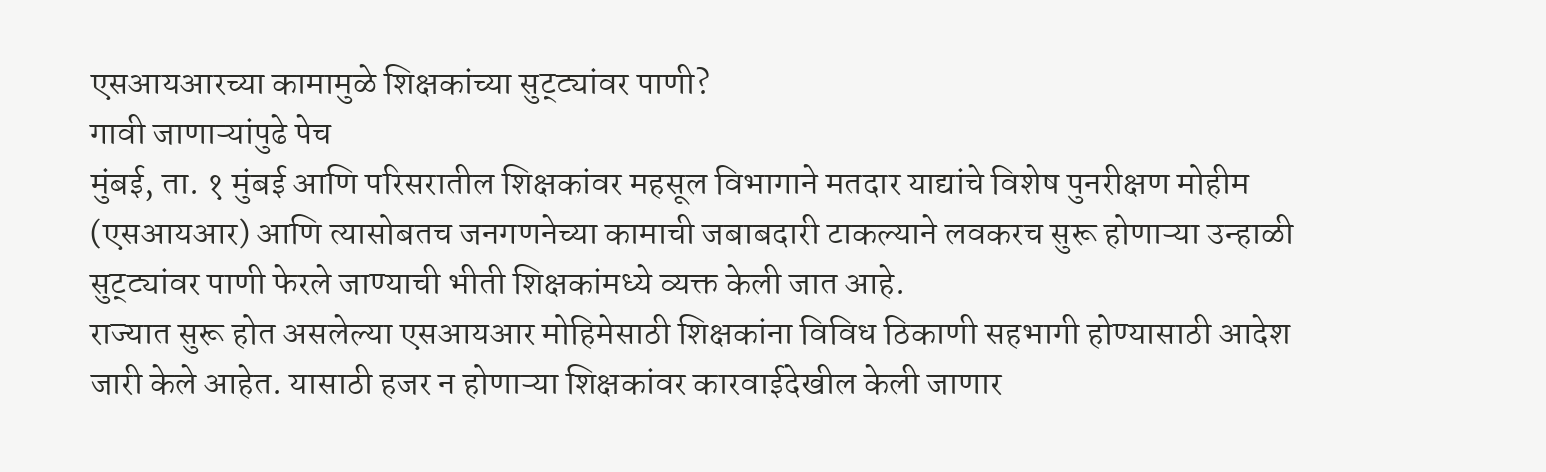एसआयआरच्या कामामुळे शिक्षकांच्या सुट्ट्यांवर पाणी?
गावी जाणाऱ्यांपुढे पेच
मुंबई, ता. १ मुंबई आणि परिसरातील शिक्षकांवर महसूल विभागाने मतदार याद्यांचे विशेष पुनरीक्षण मोहीम (एसआयआर) आणि त्यासोबतच जनगणनेच्या कामाची जबाबदारी टाकल्याने लवकरच सुरू होणाऱ्या उन्हाळी सुट्ट्यांवर पाणी फेरले जाण्याची भीती शिक्षकांमध्ये व्यक्त केली जात आहे.
राज्यात सुरू होत असलेल्या एसआयआर मोहिमेसाठी शिक्षकांना विविध ठिकाणी सहभागी होण्यासाठी आदेश जारी केले आहेत. यासाठी हजर न होणाऱ्या शिक्षकांवर कारवाईदेखील केली जाणार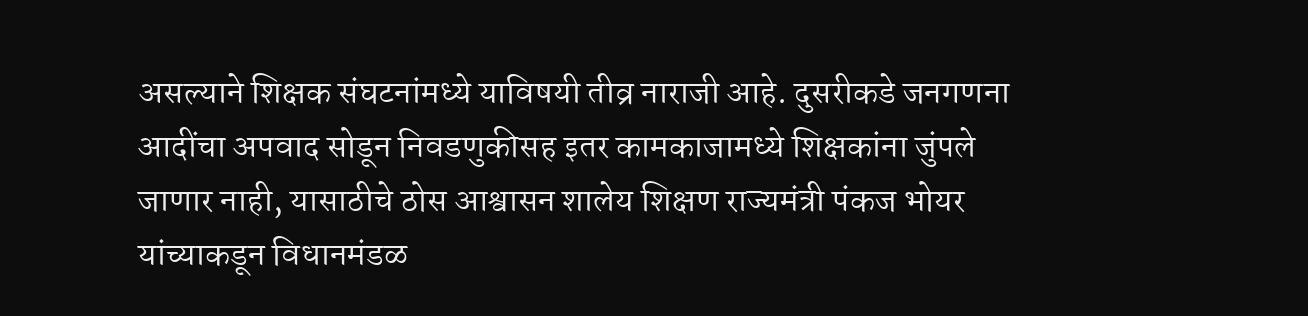असल्याने शिक्षक संघटनांमध्ये याविषयी तीव्र नाराजी आहे. दुसरीकडे जनगणना आदींचा अपवाद सोडून निवडणुकीसह इतर कामकाजामध्ये शिक्षकांना जुंपले जाणार नाही, यासाठीचे ठोस आश्वासन शालेय शिक्षण राज्यमंत्री पंकज भोयर यांच्याकडून विधानमंडळ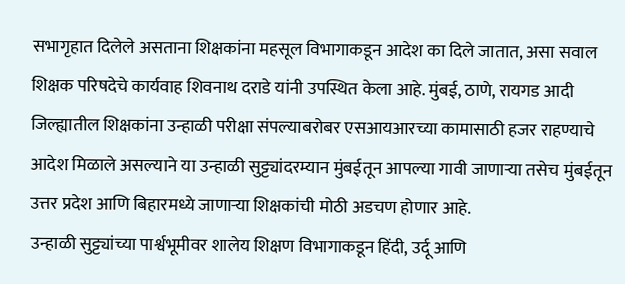सभागृहात दिलेले असताना शिक्षकांना महसूल विभागाकडून आदेश का दिले जातात, असा सवाल शिक्षक परिषदेचे कार्यवाह शिवनाथ दराडे यांनी उपस्थित केला आहे. मुंबई, ठाणे, रायगड आदी जिल्ह्यातील शिक्षकांना उन्हाळी परीक्षा संपल्याबरोबर एसआयआरच्या कामासाठी हजर राहण्याचे आदेश मिळाले असल्याने या उन्हाळी सुट्ट्यांदरम्यान मुंबईतून आपल्या गावी जाणाऱ्या तसेच मुंबईतून उत्तर प्रदेश आणि बिहारमध्ये जाणाऱ्या शिक्षकांची मोठी अडचण होणार आहे.
उन्हाळी सुट्ट्यांच्या पार्श्वभूमीवर शालेय शिक्षण विभागाकडून हिंदी, उर्दू आणि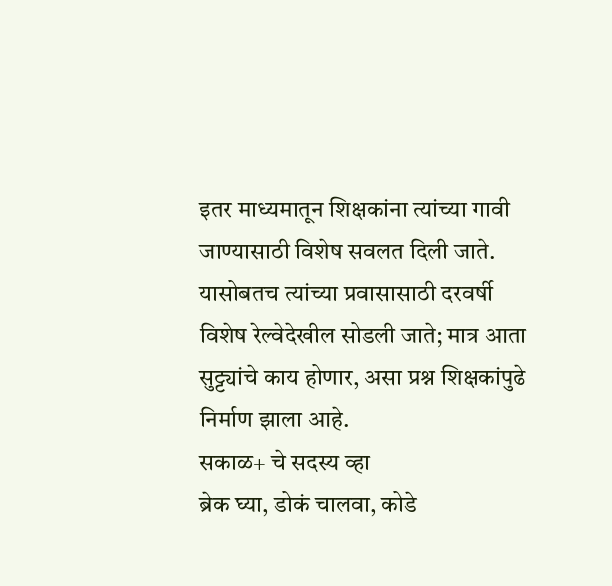इतर माध्यमातून शिक्षकांना त्यांच्या गावी जाण्यासाठी विशेष सवलत दिली जाते. यासोबतच त्यांच्या प्रवासासाठी दरवर्षी विशेष रेल्वेदेखील सोडली जाते; मात्र आता सुट्ट्यांचे काय होणार, असा प्रश्न शिक्षकांपुढे निर्माण झाला आहे.
सकाळ+ चे सदस्य व्हा
ब्रेक घ्या, डोकं चालवा, कोडे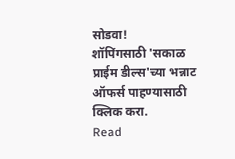सोडवा!
शॉपिंगसाठी 'सकाळ प्राईम डील्स'च्या भन्नाट ऑफर्स पाहण्यासाठी क्लिक करा.
Read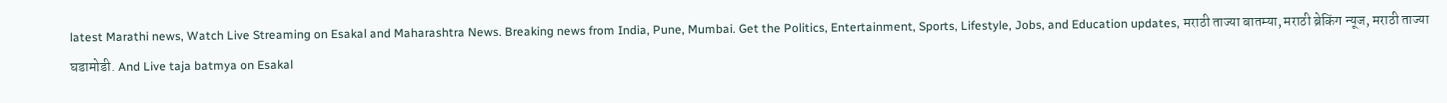latest Marathi news, Watch Live Streaming on Esakal and Maharashtra News. Breaking news from India, Pune, Mumbai. Get the Politics, Entertainment, Sports, Lifestyle, Jobs, and Education updates, मराठी ताज्या बातम्या, मराठी ब्रेकिंग न्यूज, मराठी ताज्या घडामोडी. And Live taja batmya on Esakal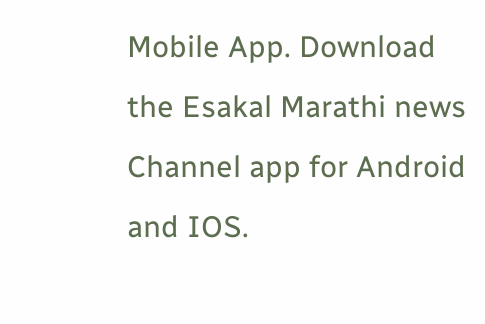Mobile App. Download the Esakal Marathi news Channel app for Android and IOS.